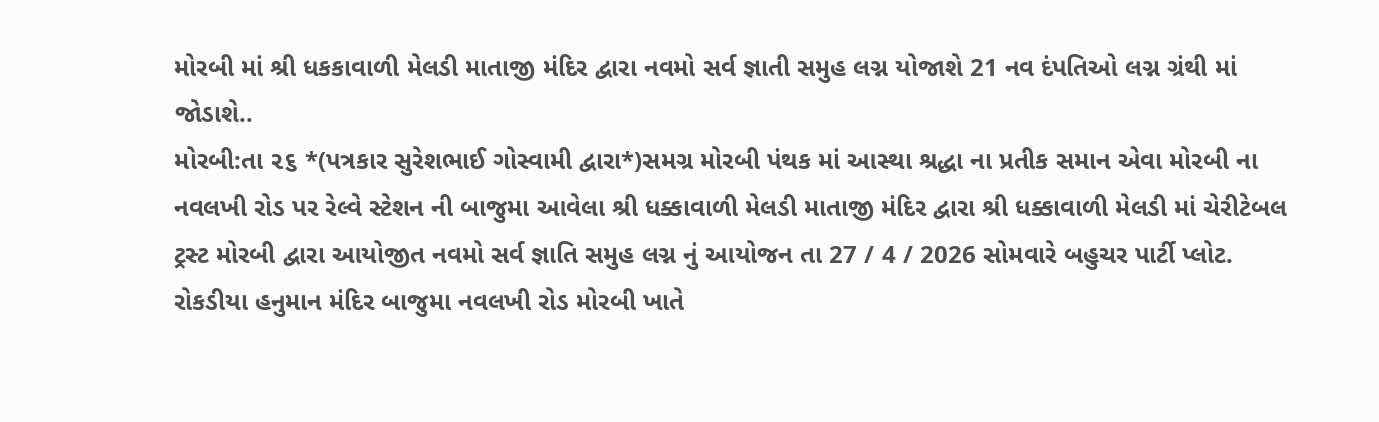મોરબી માં શ્રી ધકકાવાળી મેલડી માતાજી મંદિર દ્વારા નવમો સર્વ જ્ઞાતી સમુહ લગ્ન યોજાશે 21 નવ દંપતિઓ લગ્ન ગ્રંથી માં જોડાશે..
મોરબી:તા ૨૬ *(પત્રકાર સુરેશભાઈ ગોસ્વામી દ્વારા*)સમગ્ર મોરબી પંથક માં આસ્થા શ્રદ્ધા ના પ્રતીક સમાન એવા મોરબી ના નવલખી રોડ પર રેલ્વે સ્ટેશન ની બાજુમા આવેલા શ્રી ધક્કાવાળી મેલડી માતાજી મંદિર દ્વારા શ્રી ધક્કાવાળી મેલડી માં ચેરીટેબલ ટ્રસ્ટ મોરબી દ્વારા આયોજીત નવમો સર્વ જ્ઞાતિ સમુહ લગ્ન નું આયોજન તા 27 / 4 / 2026 સોમવારે બહુચર પાર્ટી પ્લોટ. રોકડીયા હનુમાન મંદિર બાજુમા નવલખી રોડ મોરબી ખાતે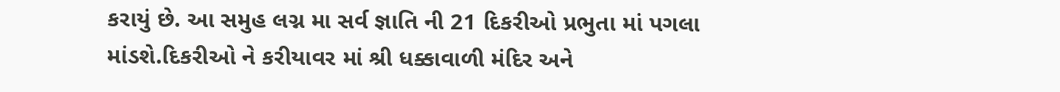કરાયું છે. આ સમુહ લગ્ન મા સર્વ જ્ઞાતિ ની 21 દિકરીઓ પ્રભુતા માં પગલા માંડશે.દિકરીઓ ને કરીયાવર માં શ્રી ધક્કાવાળી મંદિર અને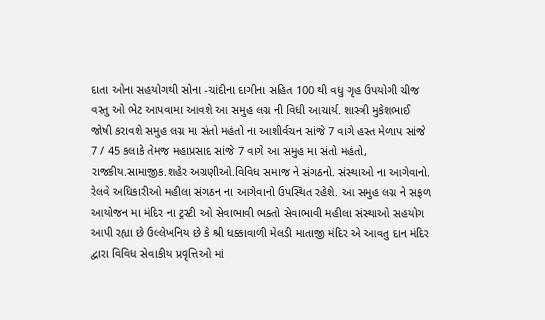દાતા ઓના સહયોગથી સોના -ચાંદીના દાગીના સહિત 100 થી વધુ ગૃહ ઉપયોગી ચીજ વસ્તુ ઓ ભેટ આપવામા આવશે આ સમુહ લગ્ન ની વિધી આચાર્ય. શાસ્ત્રી મુકેશભાઈ જોષી કરાવશે સમુહ લગ્ન મા સંતો મહંતો ના આશીર્વચન સાંજે 7 વાગે હસ્ત મેળાપ સાંજે 7 / 45 કલાકે તેમજ મહાપ્રસાદ સાંજે 7 વાગે આ સમુહ મા સંતો મહંતો, રાજકીય.સામાજીક.શહેર અગ્રણીઓ.વિવિધ સમાજ ને સંગઠનો. સંસ્થાઓ ના આગેવાનો. રેલવે અધિકારીઓ મહીલા સંગઠન ના આગેવાનો ઉપસ્થિત રહેશે. આ સમુહ લગ્ન ને સફળ આયોજન મા મંદિર ના ટ્રસ્ટી ઓ સેવાભાવી ભક્તો સેવાભાવી મહીલા સંસ્થાઓ સહયોગ આપી રહ્યા છે ઉલ્લેખનિય છે કે શ્રી ધક્કાવાળી મેલડી માતાજી મંદિર એ આવતુ દાન મંદિર દ્વારા વિવિધ સેવાકીય પ્રવૃત્તિઓ માં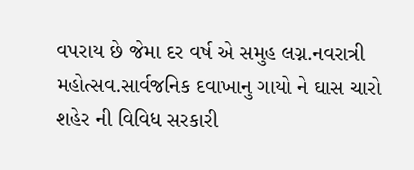વપરાય છે જેમા દર વર્ષ એ સમુહ લગ્ન.નવરાત્રી મહોત્સવ.સાર્વજનિક દવાખાનુ ગાયો ને ઘાસ ચારો શહેર ની વિવિધ સરકારી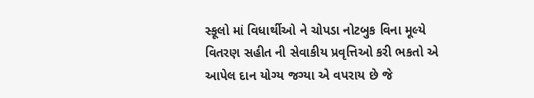સ્કૂલો માં વિધાર્થીઓ ને ચોપડા નોટબુક વિના મૂલ્યે વિતરણ સહીત ની સેવાકીય પ્રવૃત્તિઓ કરી ભકતો એ આપેલ દાન યોગ્ય જગ્યા એ વપરાય છે જે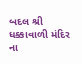બદલ શ્રી ધક્કાવાળી મંદિર ના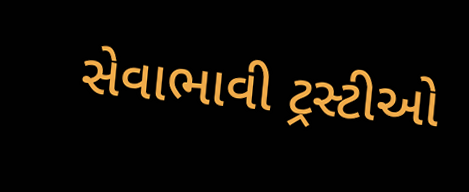સેવાભાવી ટ્રસ્ટીઓ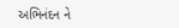અભિનંદન ને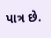પાત્ર છે.